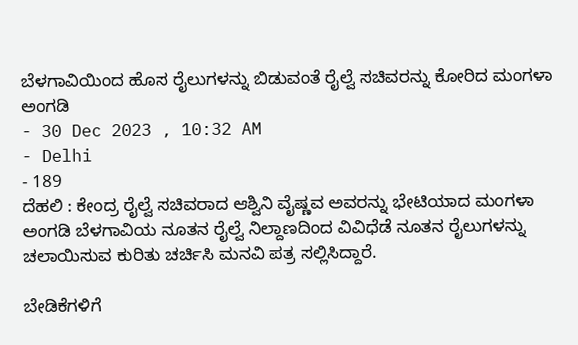ಬೆಳಗಾವಿಯಿಂದ ಹೊಸ ರೈಲುಗಳನ್ನು ಬಿಡುವಂತೆ ರೈಲ್ವೆ ಸಚಿವರನ್ನು ಕೋರಿದ ಮಂಗಳಾ ಅಂಗಡಿ
- 30 Dec 2023 , 10:32 AM
- Delhi
- 189
ದೆಹಲಿ : ಕೇಂದ್ರ ರೈಲ್ವೆ ಸಚಿವರಾದ ಆಶ್ವಿನಿ ವೈಷ್ಣವ ಅವರನ್ನು ಭೇಟಿಯಾದ ಮಂಗಳಾ ಅಂಗಡಿ ಬೆಳಗಾವಿಯ ನೂತನ ರೈಲ್ವೆ ನಿಲ್ದಾಣದಿಂದ ವಿವಿಧೆಡೆ ನೂತನ ರೈಲುಗಳನ್ನು ಚಲಾಯಿಸುವ ಕುರಿತು ಚರ್ಚಿಸಿ ಮನವಿ ಪತ್ರ ಸಲ್ಲಿಸಿದ್ದಾರೆ.

ಬೇಡಿಕೆಗಳಿಗೆ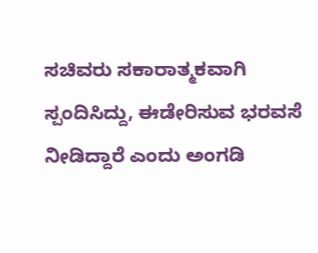ಸಚಿವರು ಸಕಾರಾತ್ಮಕವಾಗಿ ಸ್ಪಂದಿಸಿದ್ದು, ಈಡೇರಿಸುವ ಭರವಸೆ ನೀಡಿದ್ದಾರೆ ಎಂದು ಅಂಗಡಿ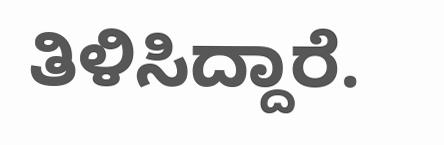ತಿಳಿಸಿದ್ದಾರೆ.